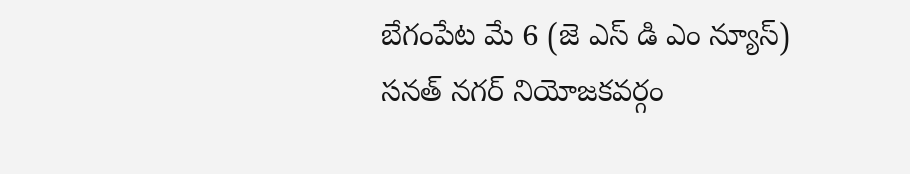బేగంపేట మే 6 (జె ఎస్ డి ఎం న్యూస్)
సనత్ నగర్ నియోజకవర్గం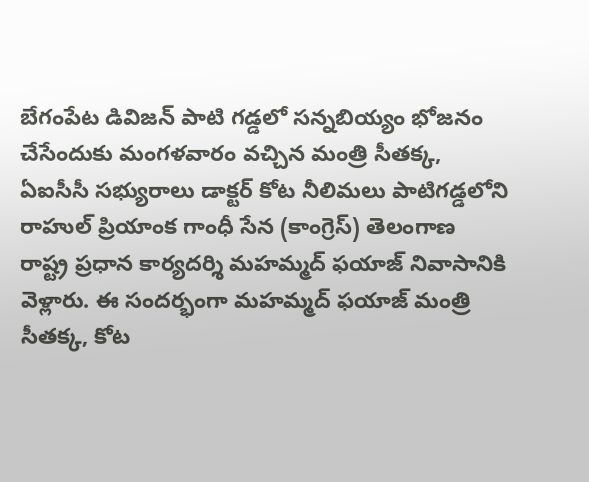బేగంపేట డివిజన్ పాటి గడ్డలో సన్నబియ్యం భోజనం చేసేందుకు మంగళవారం వచ్చిన మంత్రి సీతక్క, ఏఐసీసీ సభ్యురాలు డాక్టర్ కోట నీలిమలు పాటిగడ్డలోని రాహుల్ ప్రియాంక గాంధీ సేన (కాంగ్రెస్) తెలంగాణ రాష్ట్ర ప్రధాన కార్యదర్శి మహమ్మద్ ఫయాజ్ నివాసానికి వెళ్లారు. ఈ సందర్భంగా మహమ్మద్ ఫయాజ్ మంత్రి సీతక్క, కోట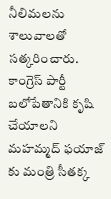నీలిమలను శాలువాలతో సత్కరించారు. కాంగ్రెస్ పార్టీ బలోపేతానికి కృషి చేయాలని మహమ్మద్ ఫయాజ్ కు మంత్రి సీతక్క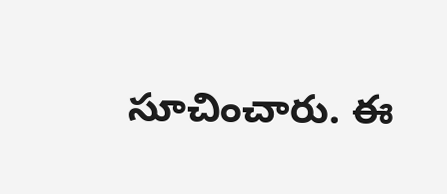సూచించారు. ఈ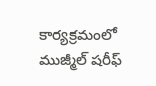కార్యక్రమంలో ముజ్మీల్ షరీఫ్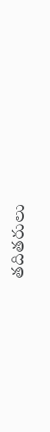తదితరులు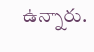ఉన్నారు.